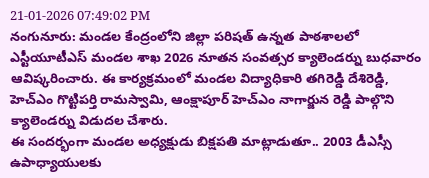21-01-2026 07:49:02 PM
నంగునూరు: మండల కేంద్రంలోని జిల్లా పరిషత్ ఉన్నత పాఠశాలలో ఎస్టీయూటీఎస్ మండల శాఖ 2026 నూతన సంవత్సర క్యాలెండర్ను బుధవారం ఆవిష్కరించారు. ఈ కార్యక్రమంలో మండల విద్యాధికారి తగిరెడ్డి దేశిరెడ్డి, హెచ్ఎం గొట్టిపర్తి రామస్వామి, ఆంక్షాపూర్ హెచ్ఎం నాగార్జున రెడ్డి పాల్గొని క్యాలెండర్ను విడుదల చేశారు.
ఈ సందర్భంగా మండల అధ్యక్షుడు బిక్షపతి మాట్లాడుతూ.. 2003 డీఎస్సీ ఉపాధ్యాయులకు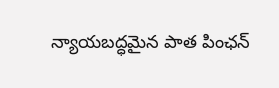న్యాయబద్ధమైన పాత పింఛన్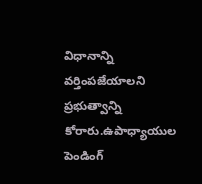విధానాన్ని వర్తింపజేయాలని ప్రభుత్వాన్ని కోరారు.ఉపాధ్యాయుల పెండింగ్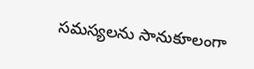సమస్యలను సానుకూలంగా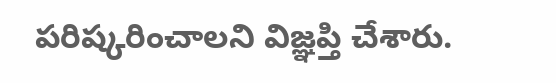పరిష్కరించాలని విజ్ఞప్తి చేశారు.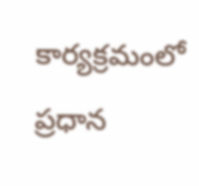కార్యక్రమంలో ప్రధాన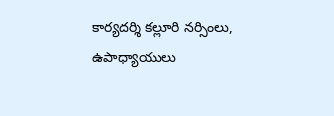కార్యదర్శి కల్లూరి నర్సింలు, ఉపాధ్యాయులు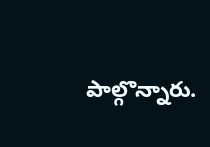పాల్గొన్నారు.